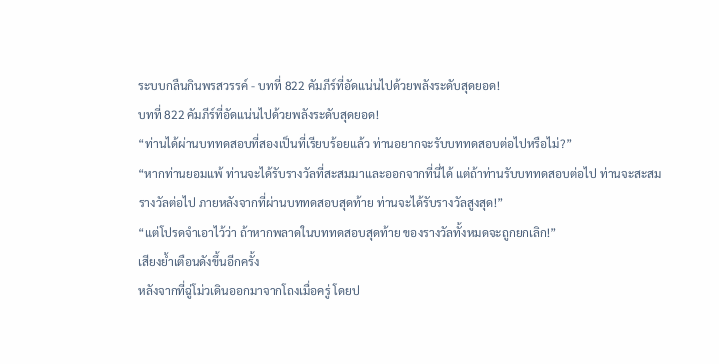ระบบกลืนกินพรสวรรค์ - บทที่ 822 คัมภีร์ที่อัดแน่นไปด้วยพลังระดับสุดยอด!
บทที่ 822 คัมภีร์ที่อัดแน่นไปด้วยพลังระดับสุดยอด!
“ท่านได้ผ่านบททดสอบที่สองเป็นที่เรียบร้อยแล้ว ท่านอยากจะรับบททดสอบต่อไปหรือไม่?”
“หากท่านยอมแพ้ ท่านจะได้รับรางวัลที่สะสมมาและออกจากที่นี่ได้ แต่ถ้าท่านรับบททดสอบต่อไป ท่านจะสะสมรางวัลต่อไป ภายหลังจากที่ผ่านบททดสอบสุดท้าย ท่านจะได้รับรางวัลสูงสุด!”
“แต่โปรดจำเอาไว้ว่า ถ้าหากพลาดในบททดสอบสุดท้าย ของรางวัลทั้งหมดจะถูกยกเลิก!”
เสียงย้ำเตือนดังขึ้นอีกครั้ง
หลังจากที่ฉู่โม่วเดินออกมาจากโถงเมื่อครู่ โดยป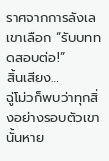ราศจากการลังเล เขาเลือก “รับบททดสอบต่อ!”
สิ้นเสียง…
ฉู่โม่วก็พบว่าทุกสิ่งอย่างรอบตัวเขานั้นหาย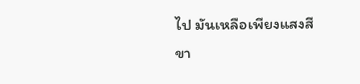ไป มันเหลือเพียงแสงสีขา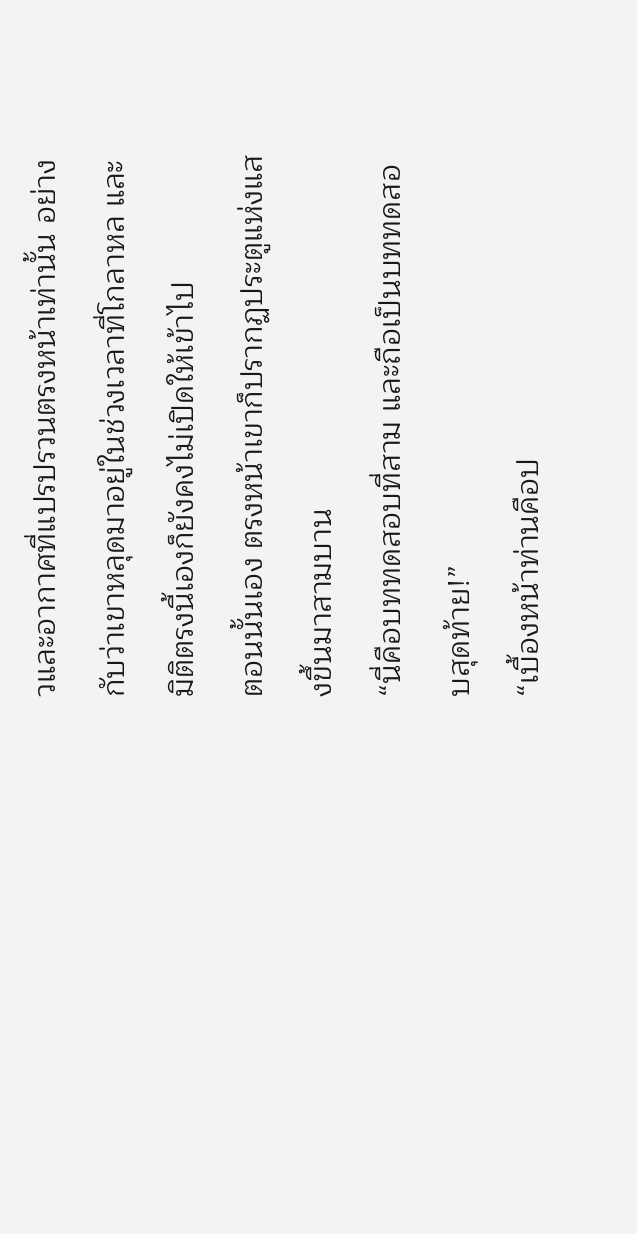วและอากาศที่แปรปรวนตรงหน้าเท่านั้น อย่างกับว่าเขาหลุดมาอยู่ในช่วงเวลาที่โกลาหล และมิติตรงนี้เองก็ยังคงไม่เปิดให้เข้าไป
ตอนนั้นเอง ตรงหน้าเขาก็ปรากฏประตูแห่งแสงขึ้นมาสามบาน
“นี่คือบททดสอบที่สาม และถือเป็นบททดสอบสุดท้าย!”
“เบื้องหน้าท่านคือป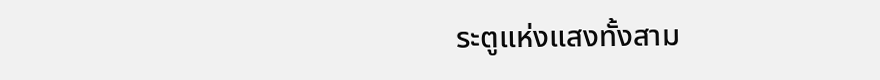ระตูแห่งแสงทั้งสาม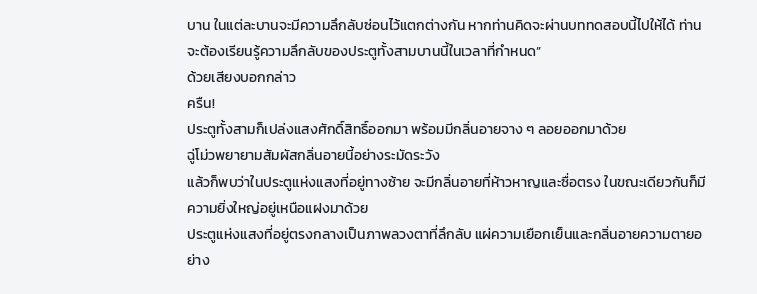บาน ในแต่ละบานจะมีความลึกลับซ่อนไว้แตกต่างกัน หากท่านคิดจะผ่านบททดสอบนี้ไปให้ได้ ท่านจะต้องเรียนรู้ความลึกลับของประตูทั้งสามบานนี้ในเวลาที่กำหนด”
ด้วยเสียงบอกกล่าว
ครืน!
ประตูทั้งสามก็เปล่งแสงศักดิ์สิทธิ์ออกมา พร้อมมีกลิ่นอายจาง ๆ ลอยออกมาด้วย
ฉู่โม่วพยายามสัมผัสกลิ่นอายนี้อย่างระมัดระวัง
แล้วก็พบว่าในประตูแห่งแสงที่อยู่ทางซ้าย จะมีกลิ่นอายที่ห้าวหาญและซื่อตรง ในขณะเดียวกันก็มีความยิ่งใหญ่อยู่เหนือแฝงมาด้วย
ประตูแห่งแสงที่อยู่ตรงกลางเป็นภาพลวงตาที่ลึกลับ แผ่ความเยือกเย็นและกลิ่นอายความตายอย่าง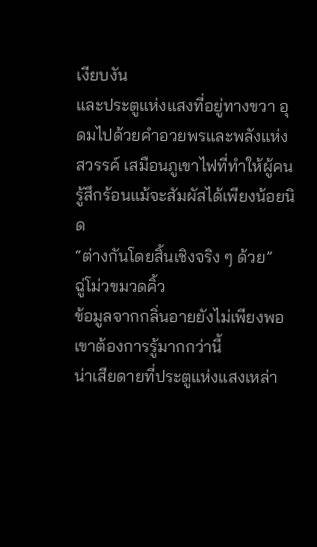เงียบงัน
และประตูแห่งแสงที่อยู่ทางขวา อุดมไปด้วยคำอวยพรและพลังแห่งสวรรค์ เสมือนภูเขาไฟที่ทำให้ผู้คนรู้สึกร้อนแม้จะสัมผัสได้เพียงน้อยนิด
“ต่างกันโดยสิ้นเชิงจริง ๆ ด้วย”
ฉู่โม่วขมวดคิ้ว
ข้อมูลจากกลิ่นอายยังไม่เพียงพอ เขาต้องการรู้มากกว่านี้
น่าเสียดายที่ประตูแห่งแสงเหล่า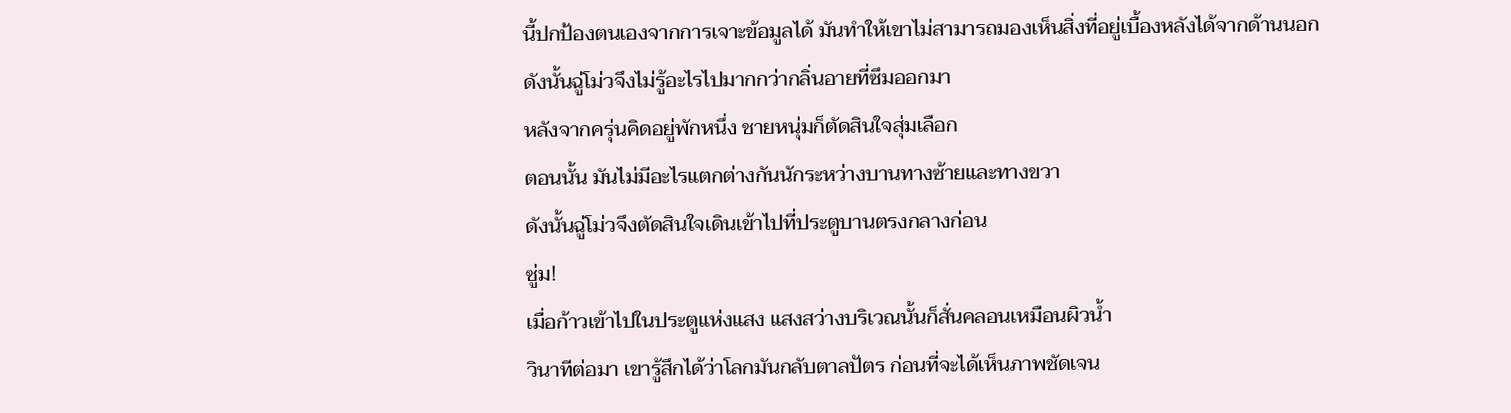นี้ปกป้องตนเองจากการเจาะข้อมูลได้ มันทำให้เขาไม่สามารถมองเห็นสิ่งที่อยู่เบื้องหลังได้จากด้านนอก ดังนั้นฉู่โม่วจึงไม่รู้อะไรไปมากกว่ากลิ่นอายที่ซึมออกมา
หลังจากครุ่นคิดอยู่พักหนึ่ง ชายหนุ่มก็ตัดสินใจสุ่มเลือก
ตอนนั้น มันไม่มีอะไรแตกต่างกันนักระหว่างบานทางซ้ายและทางขวา
ดังนั้นฉู่โม่วจึงตัดสินใจเดินเข้าไปที่ประตูบานตรงกลางก่อน
ซู่ม!
เมื่อก้าวเข้าไปในประตูแห่งแสง แสงสว่างบริเวณนั้นก็สั่นคลอนเหมือนผิวน้ำ
วินาทีต่อมา เขารู้สึกได้ว่าโลกมันกลับตาลปัตร ก่อนที่จะได้เห็นภาพชัดเจน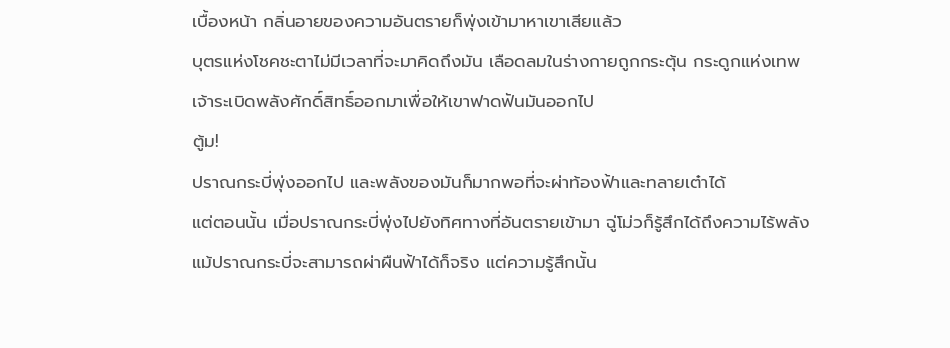เบื้องหน้า กลิ่นอายของความอันตรายก็พุ่งเข้ามาหาเขาเสียแล้ว
บุตรแห่งโชคชะตาไม่มีเวลาที่จะมาคิดถึงมัน เลือดลมในร่างกายถูกกระตุ้น กระดูกแห่งเทพเจ้าระเบิดพลังศักดิ์สิทธิ์ออกมาเพื่อให้เขาฟาดฟันมันออกไป
ตู้ม!
ปราณกระบี่พุ่งออกไป และพลังของมันก็มากพอที่จะผ่าท้องฟ้าและทลายเต๋าได้
แต่ตอนนั้น เมื่อปราณกระบี่พุ่งไปยังทิศทางที่อันตรายเข้ามา ฉู่โม่วก็รู้สึกได้ถึงความไร้พลัง แม้ปราณกระบี่จะสามารถผ่าผืนฟ้าได้ก็จริง แต่ความรู้สึกนั้น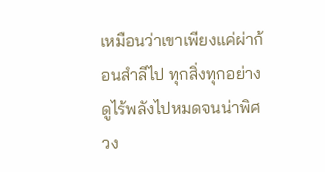เหมือนว่าเขาเพียงแค่ผ่าก้อนสำลีไป ทุกสิ่งทุกอย่างดูไร้พลังไปหมดจนน่าพิศวง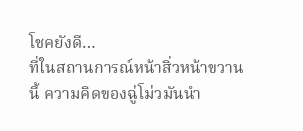โชคยังดี…
ที่ในสถานการณ์หน้าสิ่วหน้าขวานนี้ ความคิดของฉู่โม่วมันนำ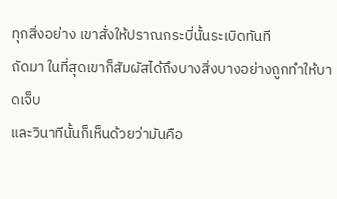ทุกสิ่งอย่าง เขาสั่งให้ปราณกระบี่นั้นระเบิดทันที
ถัดมา ในที่สุดเขาก็สัมผัสได้ถึงบางสิ่งบางอย่างถูกทำให้บาดเจ็บ
และวินาทีนั้นก็เห็นด้วยว่ามันคือ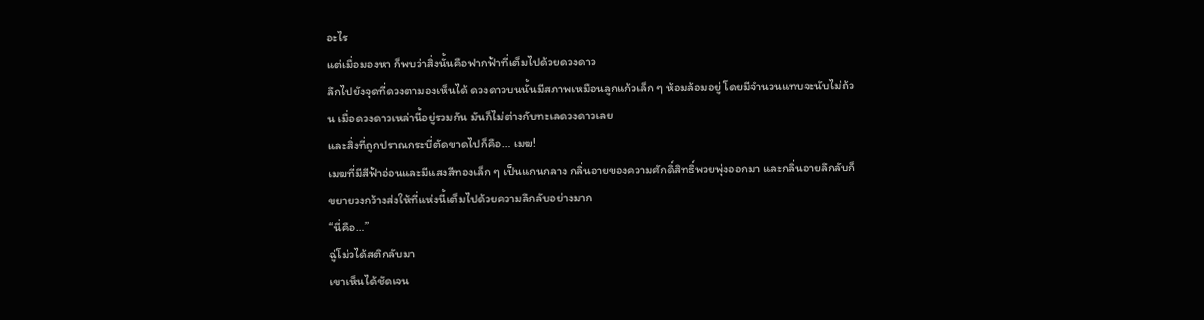อะไร
แต่เมื่อมองหา ก็พบว่าสิ่งนั้นคือฟากฟ้าที่เต็มไปด้วยดวงดาว
ลึกไปยังจุดที่ดวงตามองเห็นได้ ดวงดาวบนนั้นมีสภาพเหมือนลูกแก้วเล็ก ๆ ห้อมล้อมอยู่ โดยมีจำนวนแทบจะนับไม่ถ้วน เมื่อดวงดาวเหล่านี้อยู่รวมกัน มันก็ไม่ต่างกับทะเลดวงดาวเลย
และสิ่งที่ถูกปราณกระบี่ตัดขาดไปก็คือ… เมฆ!
เมฆที่มีสีฟ้าอ่อนและมีแสงสีทองเล็ก ๆ เป็นแกนกลาง กลิ่นอายของความศักดิ์สิทธิ์พวยพุ่งออกมา และกลิ่นอายลึกลับก็ขยายวงกว้างส่งให้ที่แห่งนี้เต็มไปด้วยความลึกลับอย่างมาก
“นี่คือ…”
ฉู่โม่วได้สติกลับมา
เขาเห็นได้ชัดเจน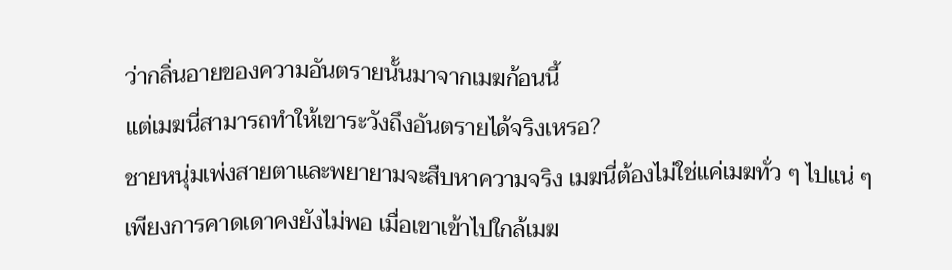ว่ากลิ่นอายของความอันตรายนั้นมาจากเมฆก้อนนี้
แต่เมฆนี่สามารถทำให้เขาระวังถึงอันตรายได้จริงเหรอ?
ชายหนุ่มเพ่งสายตาและพยายามจะสืบหาความจริง เมฆนี่ต้องไม่ใช่แค่เมฆทั่ว ๆ ไปแน่ ๆ
เพียงการคาดเดาคงยังไม่พอ เมื่อเขาเข้าไปใกล้เมฆ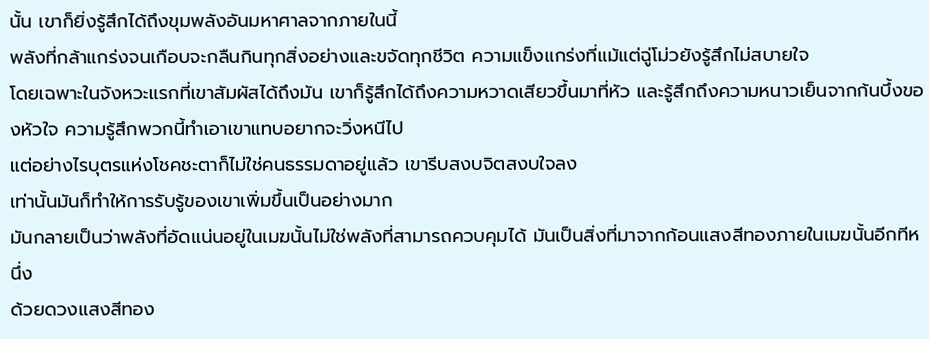นั้น เขาก็ยิ่งรู้สึกได้ถึงขุมพลังอันมหาศาลจากภายในนี้
พลังที่กล้าแกร่งจนเกือบจะกลืนกินทุกสิ่งอย่างและขจัดทุกชีวิต ความแข็งแกร่งที่แม้แต่ฉู่โม่วยังรู้สึกไม่สบายใจ
โดยเฉพาะในจังหวะแรกที่เขาสัมผัสได้ถึงมัน เขาก็รู้สึกได้ถึงความหวาดเสียวขึ้นมาที่หัว และรู้สึกถึงความหนาวเย็นจากก้นบึ้งของหัวใจ ความรู้สึกพวกนี้ทำเอาเขาแทบอยากจะวิ่งหนีไป
แต่อย่างไรบุตรแห่งโชคชะตาก็ไม่ใช่คนธรรมดาอยู่แล้ว เขารีบสงบจิตสงบใจลง
เท่านั้นมันก็ทำให้การรับรู้ของเขาเพิ่มขึ้นเป็นอย่างมาก
มันกลายเป็นว่าพลังที่อัดแน่นอยู่ในเมฆนั้นไม่ใช่พลังที่สามารถควบคุมได้ มันเป็นสิ่งที่มาจากก้อนแสงสีทองภายในเมฆนั้นอีกทีหนึ่ง
ด้วยดวงแสงสีทอง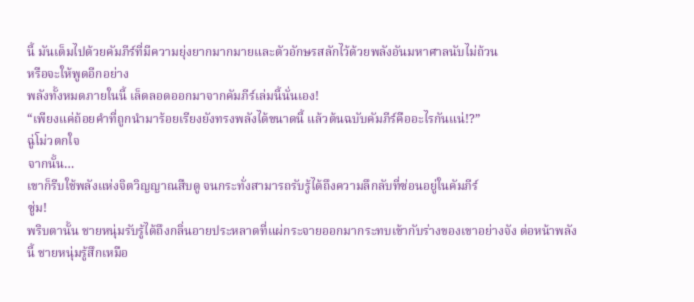นี้ มันเต็มไปด้วยคัมภีร์ที่มีความยุ่งยากมากมายและตัวอักษรสลักไว้ด้วยพลังอันมหาศาลนับไม่ถ้วน
หรือจะให้พูดอีกอย่าง
พลังทั้งหมดภายในนี้ เล็ดลอดออกมาจากคัมภีร์เล่มนี้นั่นเอง!
“เพียงแค่ถ้อยคำที่ถูกนำมาร้อยเรียงยังทรงพลังได้ขนาดนี้ แล้วต้นฉบับคัมภีร์คืออะไรกันแน่!?”
ฉู่โม่วตกใจ
จากนั้น…
เขาก็รีบใช้พลังแห่งจิตวิญญาณสืบดู จนกระทั่งสามารถรับรู้ได้ถึงความลึกลับที่ซ่อนอยู่ในคัมภีร์
ซู่ม!
พริบตานั้น ชายหนุ่มรับรู้ได้ถึงกลิ่นอายประหลาดที่แผ่กระจายออกมากระทบเข้ากับร่างของเขาอย่างจัง ต่อหน้าพลังนี้ ชายหนุ่มรู้สึกเหมือ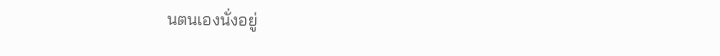นตนเองนั่งอยู่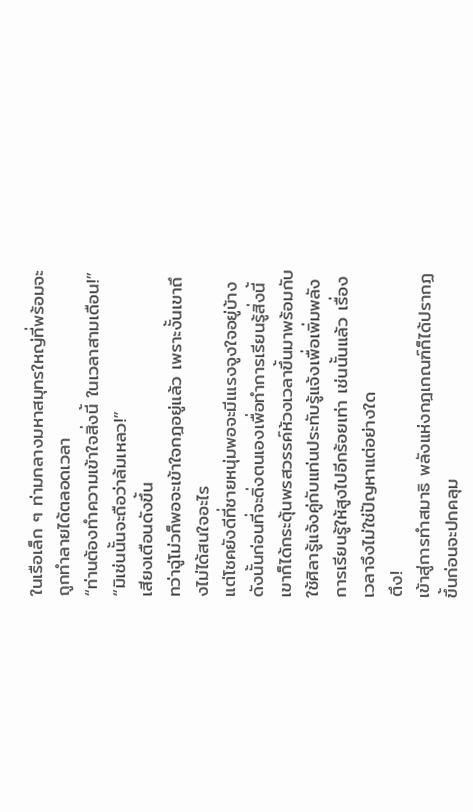ในเรือเล็ก ๆ ท่ามกลางมหาสมุทรใหญ่ที่พร้อมจะถูกทำลายได้ตลอดเวลา
“ท่านต้องทำความเข้าใจสิ่งนี้ ในเวลาสามเดือน!”
“มิเช่นนั้นจะถือว่าล้มเหลว!”
เสียงเตือนดังขึ้น
ทว่าฉู่โม่วก็พอจะเข้าใจกฎอยู่แล้ว เพราะงั้นเขาถึงไม่ได้สนใจอะไร
แต่โชคยังดีที่ชายหนุ่มพอจะมีเแรงจูงใจอยู่บ้าง ดังนั้นก่อนที่จะดิ่งตนเองเพื่อทำการเรียนรู้สิ่งนี้ เขาก็ได้กระตุ้นพรสวรรค์ห้วงเวลาขึ้นมาพร้อมกับใช้ศิลารู้แจ้งคู่กับแท่นประทับรู้แจ้งเพื่อเพิ่มพลังการเรียนรู้ให้สูงไปอีกร้อยเท่า เช่นนั้นแล้ว เรื่องเวลาจึงไม่ใช่ปัญหาแต่อย่างใด
ตึง!
เข้าสู่การทำสมาธิ พลังแห่งกฎเกณฑ์ก็ได้ปรากฏขึ้นก่อนจะปกคลุม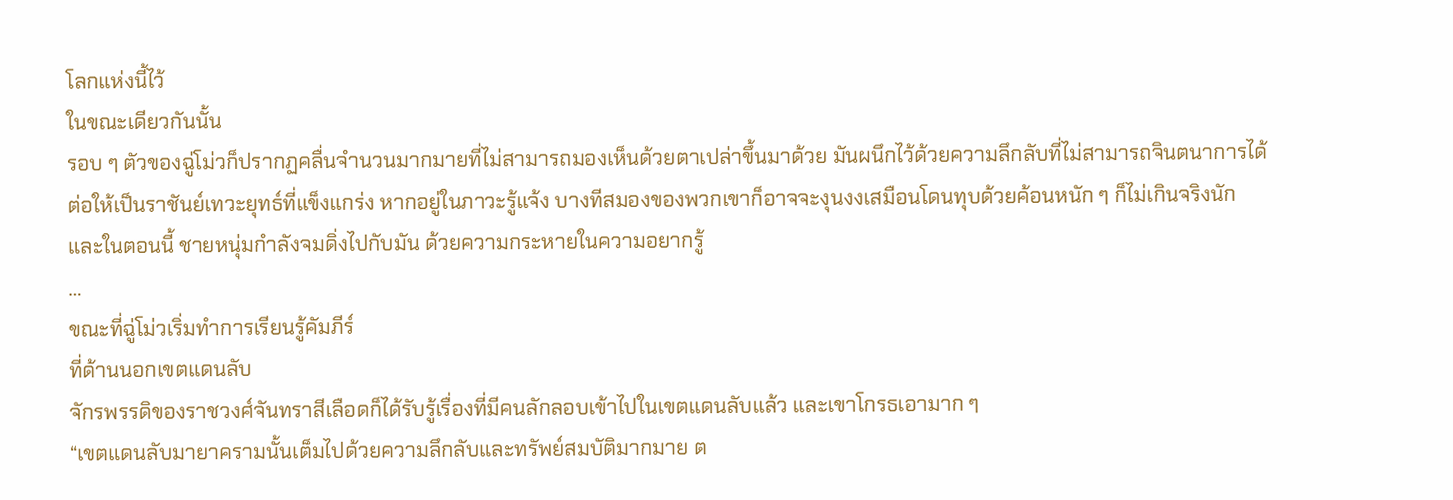โลกแห่งนี้ไว้
ในขณะเดียวกันนั้น
รอบ ๆ ตัวของฉู่โม่วก็ปรากฏคลื่นจำนวนมากมายที่ไม่สามารถมองเห็นด้วยตาเปล่าขึ้นมาด้วย มันผนึกไว้ด้วยความลึกลับที่ไม่สามารถจินตนาการได้
ต่อให้เป็นราชันย์เทวะยุทธ์ที่แข็งแกร่ง หากอยู่ในภาวะรู้แจ้ง บางทีสมองของพวกเขาก็อาจจะงุนงงเสมือนโดนทุบด้วยค้อนหนัก ๆ ก็ไม่เกินจริงนัก
และในตอนนี้ ชายหนุ่มกำลังจมดิ่งไปกับมัน ด้วยความกระหายในความอยากรู้
…
ขณะที่ฉู่โม่วเริ่มทำการเรียนรู้คัมภีร์
ที่ด้านนอกเขตแดนลับ
จักรพรรดิของราชวงศ์จันทราสีเลือดก็ได้รับรู้เรื่องที่มีคนลักลอบเข้าไปในเขตแดนลับแล้ว และเขาโกรธเอามาก ๆ
“เขตแดนลับมายาครามนั้นเต็มไปด้วยความลึกลับและทรัพย์สมบัติมากมาย ต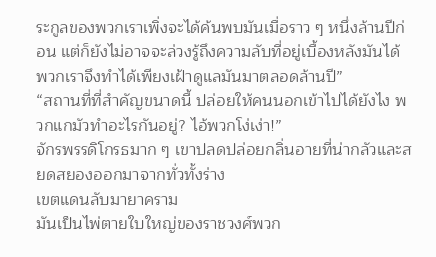ระกูลของพวกเราเพิ่งจะได้ค้นพบมันเมื่อราว ๆ หนึ่งล้านปีก่อน แต่ก็ยังไม่อาจจะล่วงรู้ถึงความลับที่อยู่เบื้องหลังมันได้ พวกเราจึงทำได้เพียงเฝ้าดูแลมันมาตลอดล้านปี”
“สถานที่ที่สำคัญขนาดนี้ ปล่อยให้คนนอกเข้าไปได้ยังไง พวกแกมัวทำอะไรกันอยู่? ไอ้พวกโง่เง่า!”
จักรพรรดิโกรธมาก ๆ เขาปลดปล่อยกลิ่นอายที่น่ากลัวและสยดสยองออกมาจากทั่วทั้งร่าง
เขตแดนลับมายาคราม
มันเป็นไพ่ตายใบใหญ่ของราชวงศ์พวก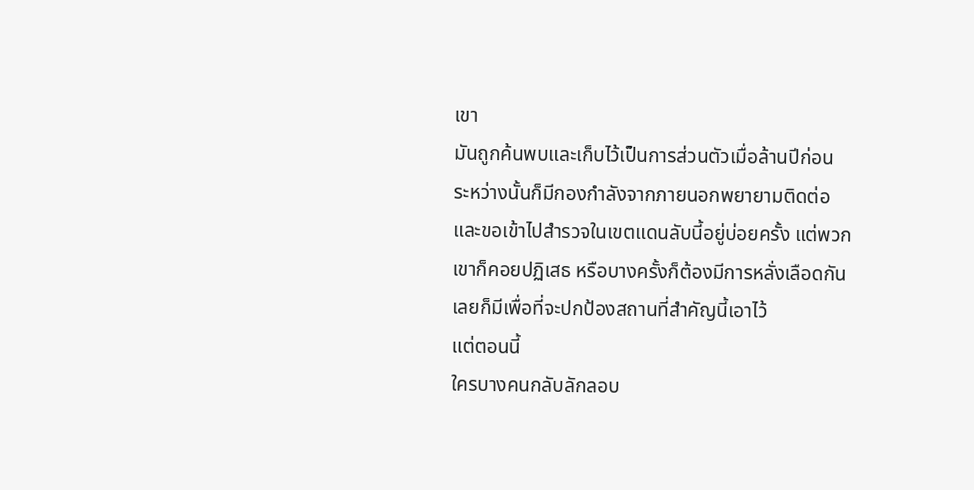เขา
มันถูกค้นพบและเก็บไว้เป็นการส่วนตัวเมื่อล้านปีก่อน
ระหว่างนั้นก็มีกองกำลังจากภายนอกพยายามติดต่อและขอเข้าไปสำรวจในเขตแดนลับนี้อยู่บ่อยครั้ง แต่พวกเขาก็คอยปฏิเสธ หรือบางครั้งก็ต้องมีการหลั่งเลือดกันเลยก็มีเพื่อที่จะปกป้องสถานที่สำคัญนี้เอาไว้
แต่ตอนนี้
ใครบางคนกลับลักลอบ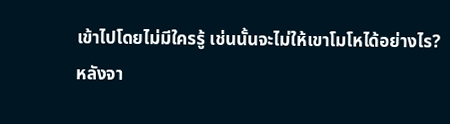เข้าไปโดยไม่มีใครรู้ เช่นนั้นจะไม่ให้เขาโมโหได้อย่างไร?
หลังจา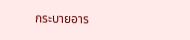กระบายอาร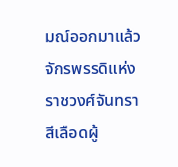มณ์ออกมาแล้ว
จักรพรรดิแห่งราชวงศ์จันทราสีเลือดผู้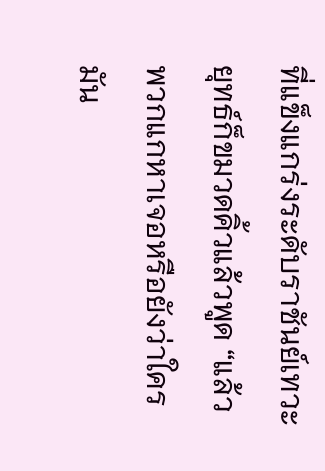ที่แข็งแกร่งระดับราชันย์เทวะยุทธ์ก็ขมวดคิ้วแล้วพูด “แล้วพวกแกหาเจอหรือยังว่าใครมัน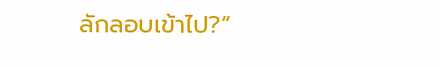ลักลอบเข้าไป?”